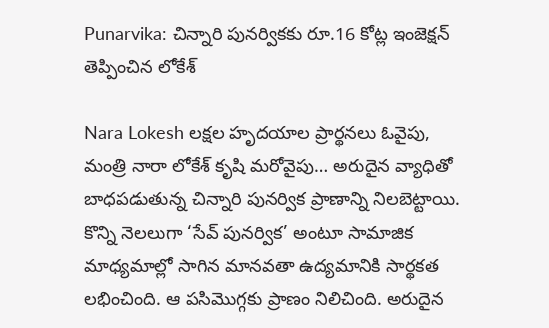Punarvika: చిన్నారి పునర్వికకు రూ.16 కోట్ల ఇంజెక్షన్‌ తెప్పించిన లోకేశ్‌

Nara Lokesh లక్షల హృదయాల ప్రార్థనలు ఓవైపు, మంత్రి నారా లోకేశ్ కృషి మరోవైపు… అరుదైన వ్యాధితో బాధపడుతున్న చిన్నారి పునర్విక ప్రాణాన్ని నిలబెట్టాయి. కొన్ని నెలలుగా ‘సేవ్ పునర్విక’ అంటూ సామాజిక మాధ్యమాల్లో సాగిన మానవతా ఉద్యమానికి సార్థకత లభించింది. ఆ పసిమొగ్గకు ప్రాణం నిలిచింది. అరుదైన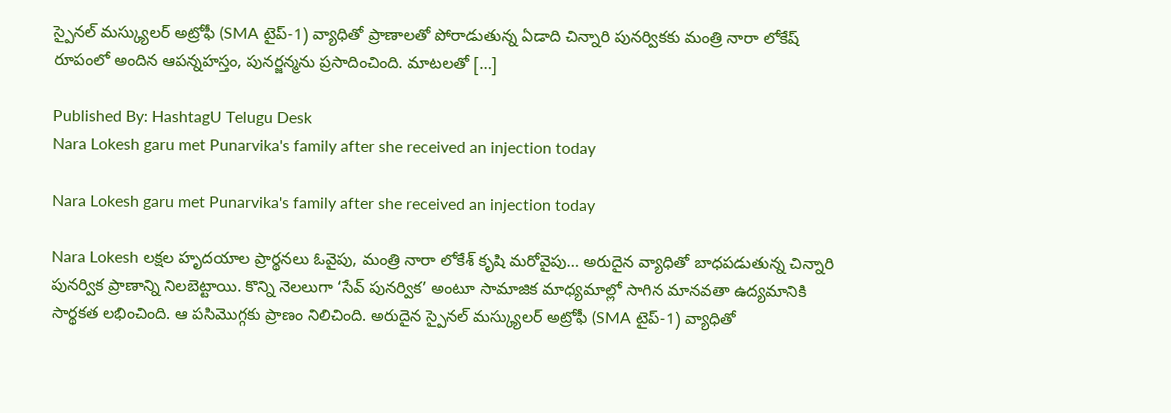స్పైనల్ మస్క్యులర్ అట్రోఫీ (SMA టైప్-1) వ్యాధితో ప్రాణాలతో పోరాడుతున్న ఏడాది చిన్నారి పునర్వికకు మంత్రి నారా లోకేష్ రూపంలో అందిన ఆపన్నహస్తం, పునర్జన్మను ప్రసాదించింది. మాటలతో […]

Published By: HashtagU Telugu Desk
Nara Lokesh garu met Punarvika's family after she received an injection today

Nara Lokesh garu met Punarvika's family after she received an injection today

Nara Lokesh లక్షల హృదయాల ప్రార్థనలు ఓవైపు, మంత్రి నారా లోకేశ్ కృషి మరోవైపు… అరుదైన వ్యాధితో బాధపడుతున్న చిన్నారి పునర్విక ప్రాణాన్ని నిలబెట్టాయి. కొన్ని నెలలుగా ‘సేవ్ పునర్విక’ అంటూ సామాజిక మాధ్యమాల్లో సాగిన మానవతా ఉద్యమానికి సార్థకత లభించింది. ఆ పసిమొగ్గకు ప్రాణం నిలిచింది. అరుదైన స్పైనల్ మస్క్యులర్ అట్రోఫీ (SMA టైప్-1) వ్యాధితో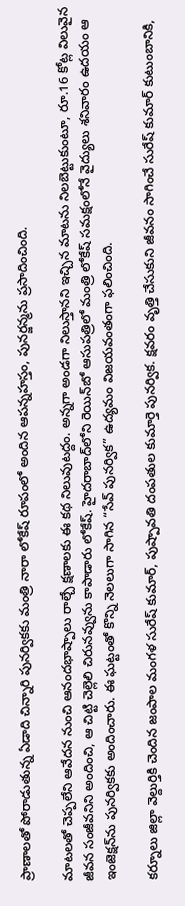ప్రాణాలతో పోరాడుతున్న ఏడాది చిన్నారి పునర్వికకు మంత్రి నారా లోకేష్ రూపంలో అందిన ఆపన్నహస్తం, పునర్జన్మను ప్రసాదించింది.

మాటలతో చెప్పలేని ఆవేదన నుంచి ఆనందభాష్పాలు రాల్చే క్షణాలకు ఈ కథ నిలువుటద్దం. అన్నగా అండగా నిలుస్తానని ఇచ్చిన మాటను నిలబెట్టుకుంటూ, రూ.16 కోట్ల విలువైన జీవన సంజీవనిని అందించి, ఆ చిట్టి చెల్లెలి చిరునవ్వును కాపాడారు లోకేష్. హైదరాబాద్‌లోని రెయిన్‌బో ఆసుపత్రిలో మంత్రి లోకేష్ సమక్షంలోనే వైద్యులు శనివారం ఉదయం ఆ ఇంజెక్షన్‌ను పునర్వికకు అందించారు. ఈ ఘట్టంతో కొన్ని నెలలుగా సాగిన “సేవ్ పునర్విక” ఉద్యమం విజయవంతంగా ఫలించింది.

కర్నూలు జిల్లా వెల్దుర్తికి చెందిన జంపాల మంగళ సురేష్ కుమార్, పుష్పావతి దంపతుల కుమార్తె పునర్విక. క్షవరం వృత్తి చేసుకుని జీవనం సాగించే సురేష్ కుమార్ కుటుంబానికి,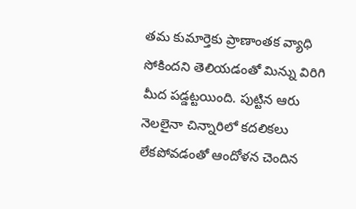తమ కుమార్తెకు ప్రాణాంతక వ్యాధి సోకిందని తెలియడంతో మిన్ను విరిగి మీద పడ్డట్టయింది. పుట్టిన ఆరు నెలలైనా చిన్నారిలో కదలికలు లేకపోవడంతో ఆందోళన చెందిన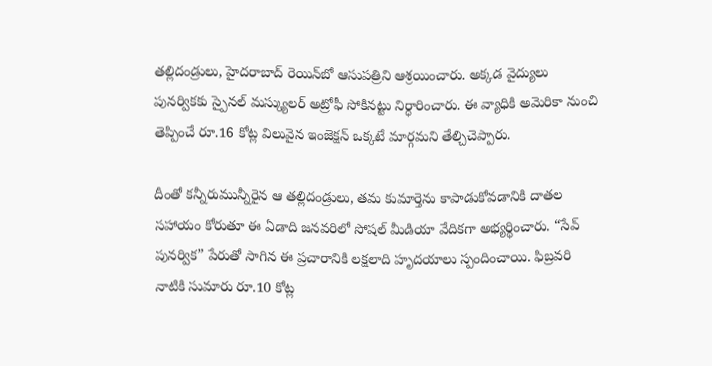తల్లిదండ్రులు, హైదరాబాద్ రెయిన్‌బో ఆసుపత్రిని ఆశ్రయించారు. అక్కడ వైద్యులు పునర్వికకు స్పైనల్ మస్క్యులర్ అట్రోఫీ సోకినట్టు నిర్ధారించారు. ఈ వ్యాధికి అమెరికా నుంచి తెప్పించే రూ.16 కోట్ల విలువైన ఇంజెక్షన్ ఒక్కటే మార్గమని తేల్చిచెప్పారు.

దీంతో కన్నీరుమున్నీరైన ఆ తల్లిదండ్రులు, తమ కుమార్తెను కాపాడుకోవడానికి దాతల సహాయం కోరుతూ ఈ ఏడాది జనవరిలో సోషల్ మీడియా వేదికగా అభ్యర్థించారు. “సేవ్ పునర్విక” పేరుతో సాగిన ఈ ప్రచారానికి లక్షలాది హృదయాలు స్పందించాయి. ఫిబ్రవరి నాటికి సుమారు రూ.10 కోట్ల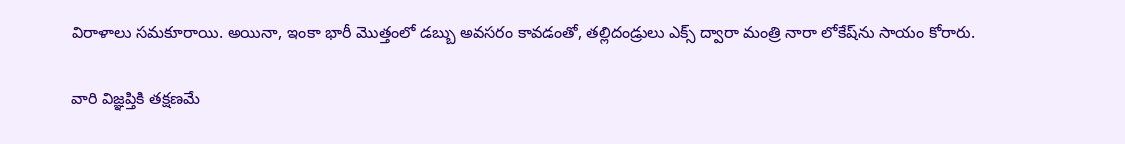విరాళాలు సమకూరాయి. అయినా, ఇంకా భారీ మొత్తంలో డబ్బు అవసరం కావడంతో, తల్లిదండ్రులు ఎక్స్ ద్వారా మంత్రి నారా లోకేష్‌ను సాయం కోరారు.

వారి విజ్ఞప్తికి తక్షణమే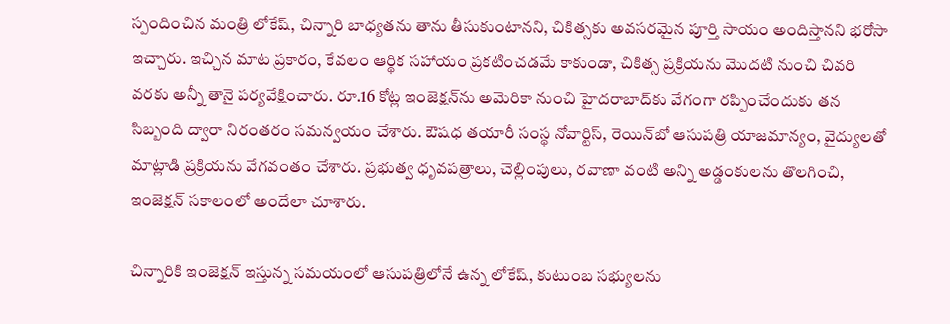స్పందించిన మంత్రి లోకేష్, చిన్నారి బాధ్యతను తాను తీసుకుంటానని, చికిత్సకు అవసరమైన పూర్తి సాయం అందిస్తానని భరోసా ఇచ్చారు. ఇచ్చిన మాట ప్రకారం, కేవలం ఆర్థిక సహాయం ప్రకటించడమే కాకుండా, చికిత్స ప్రక్రియను మొదటి నుంచి చివరి వరకు అన్నీ తానై పర్యవేక్షించారు. రూ.16 కోట్ల ఇంజెక్షన్‌ను అమెరికా నుంచి హైదరాబాద్‌కు వేగంగా రప్పించేందుకు తన సిబ్బంది ద్వారా నిరంతరం సమన్వయం చేశారు. ఔషధ తయారీ సంస్థ నోవార్టిస్, రెయిన్‌బో ఆసుపత్రి యాజమాన్యం, వైద్యులతో మాట్లాడి ప్రక్రియను వేగవంతం చేశారు. ప్రభుత్వ ధృవపత్రాలు, చెల్లింపులు, రవాణా వంటి అన్ని అడ్డంకులను తొలగించి, ఇంజెక్షన్ సకాలంలో అందేలా చూశారు.

చిన్నారికి ఇంజెక్షన్ ఇస్తున్న సమయంలో ఆసుపత్రిలోనే ఉన్న లోకేష్, కుటుంబ సభ్యులను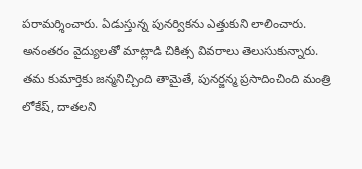పరామర్శించారు. ఏడుస్తున్న పునర్వికను ఎత్తుకుని లాలించారు. అనంతరం వైద్యులతో మాట్లాడి చికిత్స వివరాలు తెలుసుకున్నారు. తమ కుమార్తెకు జన్మనిచ్చింది తామైతే, పునర్జన్మ ప్రసాదించింది మంత్రి లోకేష్, దాతలని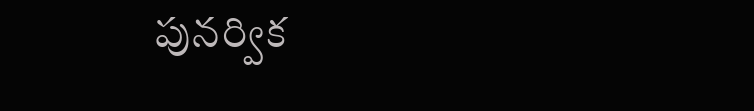పునర్విక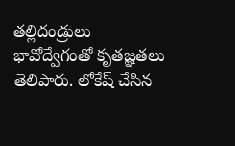తల్లిదండ్రులు భావోద్వేగంతో కృతజ్ఞతలు తెలిపారు. లోకేష్ చేసిన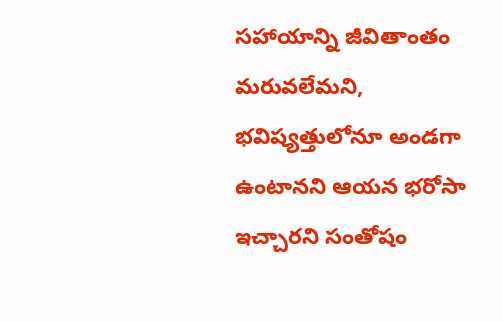సహాయాన్ని జీవితాంతం మరువలేమని, భవిష్యత్తులోనూ అండగా ఉంటానని ఆయన భరోసా ఇచ్చారని సంతోషం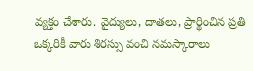వ్యక్తం చేశారు. వైద్యులు, దాతలు, ప్రార్థించిన ప్రతి ఒక్కరికీ వారు శిరస్సు వంచి నమస్కారాలు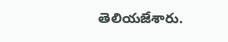తెలియజేశారు.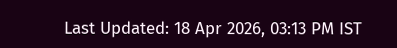Last Updated: 18 Apr 2026, 03:13 PM IST